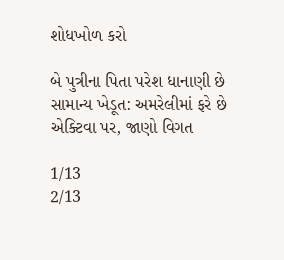શોધખોળ કરો

બે પુત્રીના પિતા પરેશ ધાનાણી છે સામાન્ય ખેડૂત: અમરેલીમાં ફરે છે એક્ટિવા પર, જાણો વિગત

1/13
2/13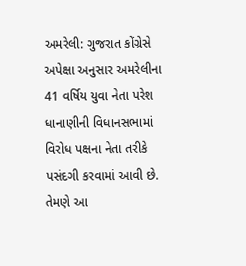અમરેલી: ગુજરાત કોંગ્રેસે અપેક્ષા અનુસાર અમરેલીના 41 વર્ષિય યુવા નેતા પરેશ ધાનાણીની વિધાનસભામાં વિરોધ પક્ષના નેતા તરીકે પસંદગી કરવામાં આવી છે. તેમણે આ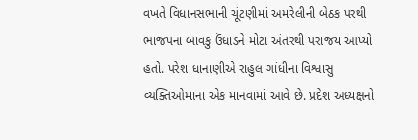વખતે વિધાનસભાની ચૂંટણીમાં અમરેલીની બેઠક પરથી ભાજપના બાવકુ ઉંધાડને મોટા અંતરથી પરાજય આપ્યો હતો. પરેશ ધાનાણીએ રાહુલ ગાંધીના વિશ્વાસુ વ્યક્તિઓમાના એક માનવામાં આવે છે. પ્રદેશ અધ્યક્ષનો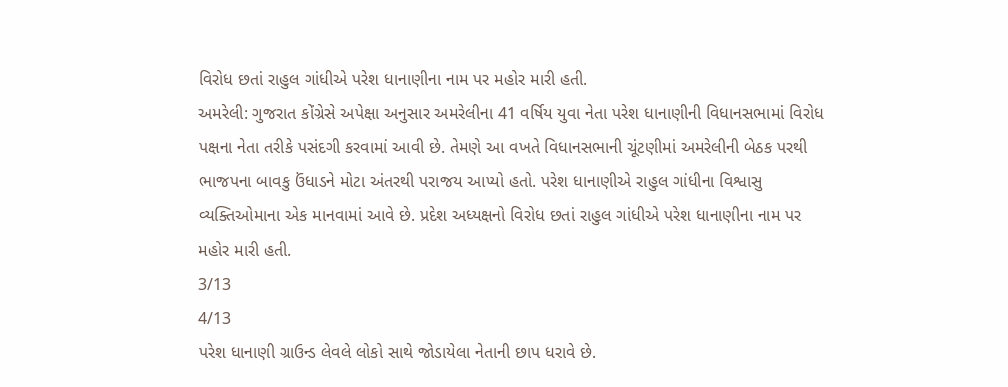વિરોધ છતાં રાહુલ ગાંધીએ પરેશ ધાનાણીના નામ પર મહોર મારી હતી.
અમરેલી: ગુજરાત કોંગ્રેસે અપેક્ષા અનુસાર અમરેલીના 41 વર્ષિય યુવા નેતા પરેશ ધાનાણીની વિધાનસભામાં વિરોધ પક્ષના નેતા તરીકે પસંદગી કરવામાં આવી છે. તેમણે આ વખતે વિધાનસભાની ચૂંટણીમાં અમરેલીની બેઠક પરથી ભાજપના બાવકુ ઉંધાડને મોટા અંતરથી પરાજય આપ્યો હતો. પરેશ ધાનાણીએ રાહુલ ગાંધીના વિશ્વાસુ વ્યક્તિઓમાના એક માનવામાં આવે છે. પ્રદેશ અધ્યક્ષનો વિરોધ છતાં રાહુલ ગાંધીએ પરેશ ધાનાણીના નામ પર મહોર મારી હતી.
3/13
4/13
પરેશ ધાનાણી ગ્રાઉન્ડ લેવલે લોકો સાથે જોડાયેલા નેતાની છાપ ધરાવે છે.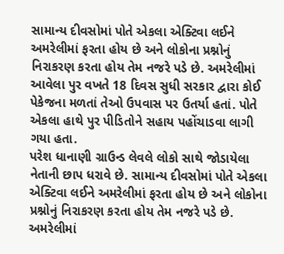સામાન્ય દીવસોમાં પોતે એકલા એક્ટિવા લઈને અમરેલીમાં ફરતા હોય છે અને લોકોના પ્રશ્નોનું નિરાકરણ કરતા હોય તેમ નજરે પડે છે. અમરેલીમાં આવેલા પુર વખતે 18 દિવસ સુધી સરકાર દ્વારા કોઈ પેકેજના મળતાં તેઓ ઉપવાસ પર ઉતર્યા હતાં. પોતે એકલા હાથે પુર પીડિતોને સહાય પહોંચાડવા લાગી ગયા હતા.
પરેશ ધાનાણી ગ્રાઉન્ડ લેવલે લોકો સાથે જોડાયેલા નેતાની છાપ ધરાવે છે. સામાન્ય દીવસોમાં પોતે એકલા એક્ટિવા લઈને અમરેલીમાં ફરતા હોય છે અને લોકોના પ્રશ્નોનું નિરાકરણ કરતા હોય તેમ નજરે પડે છે. અમરેલીમાં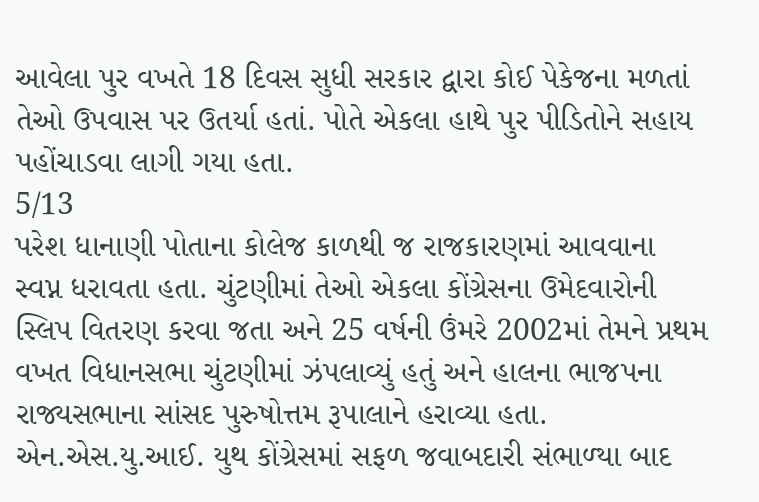આવેલા પુર વખતે 18 દિવસ સુધી સરકાર દ્વારા કોઈ પેકેજના મળતાં તેઓ ઉપવાસ પર ઉતર્યા હતાં. પોતે એકલા હાથે પુર પીડિતોને સહાય પહોંચાડવા લાગી ગયા હતા.
5/13
પરેશ ધાનાણી પોતાના કોલેજ કાળથી જ રાજકારણમાં આવવાના સ્વપ્ન ધરાવતા હતા. ચુંટણીમાં તેઓ એકલા કોંગ્રેસના ઉમેદવારોની સ્લિપ વિતરણ કરવા જતા અને 25 વર્ષની ઉંમરે 2002માં તેમને પ્રથમ વખત વિધાનસભા ચુંટણીમાં ઝંપલાવ્યું હતું અને હાલના ભાજપના રાજ્યસભાના સાંસદ પુરુષોત્તમ રૂપાલાને હરાવ્યા હતા. એન.એસ.યુ.આઈ. યુથ કોંગ્રેસમાં સફળ જવાબદારી સંભાળ્‍યા બાદ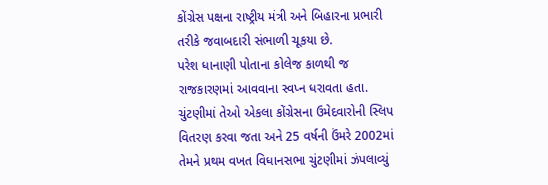કોંગ્રેસ પક્ષના રાષ્‍ટ્રીય મંત્રી અને બિહારના પ્રભારી તરીકે જવાબદારી સંભાળી ચૂકયા છે.
પરેશ ધાનાણી પોતાના કોલેજ કાળથી જ રાજકારણમાં આવવાના સ્વપ્ન ધરાવતા હતા. ચુંટણીમાં તેઓ એકલા કોંગ્રેસના ઉમેદવારોની સ્લિપ વિતરણ કરવા જતા અને 25 વર્ષની ઉંમરે 2002માં તેમને પ્રથમ વખત વિધાનસભા ચુંટણીમાં ઝંપલાવ્યું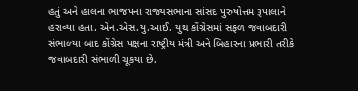હતું અને હાલના ભાજપના રાજ્યસભાના સાંસદ પુરુષોત્તમ રૂપાલાને હરાવ્યા હતા. એન.એસ.યુ.આઈ. યુથ કોંગ્રેસમાં સફળ જવાબદારી સંભાળ્‍યા બાદ કોંગ્રેસ પક્ષના રાષ્‍ટ્રીય મંત્રી અને બિહારના પ્રભારી તરીકે જવાબદારી સંભાળી ચૂકયા છે.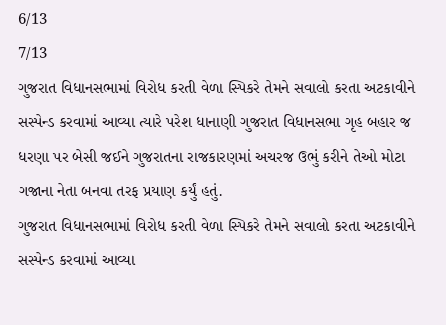6/13
7/13
ગુજરાત વિધાનસભામાં વિરોધ કરતી વેળા સ્પિકરે તેમને સવાલો કરતા અટકાવીને સસ્પેન્ડ કરવામાં આવ્યા ત્યારે પરેશ ધાનાણી ગુજરાત વિધાનસભા ગૃહ બહાર જ ધરણા પર બેસી જઈને ગુજરાતના રાજકારણમાં અચરજ ઉભું કરીને તેઓ મોટા ગજાના નેતા બનવા તરફ પ્રયાણ કર્યું હતું.
ગુજરાત વિધાનસભામાં વિરોધ કરતી વેળા સ્પિકરે તેમને સવાલો કરતા અટકાવીને સસ્પેન્ડ કરવામાં આવ્યા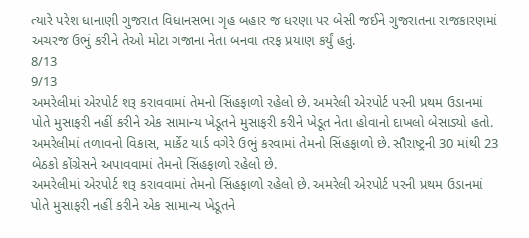ત્યારે પરેશ ધાનાણી ગુજરાત વિધાનસભા ગૃહ બહાર જ ધરણા પર બેસી જઈને ગુજરાતના રાજકારણમાં અચરજ ઉભું કરીને તેઓ મોટા ગજાના નેતા બનવા તરફ પ્રયાણ કર્યું હતું.
8/13
9/13
અમરેલીમાં એરપોર્ટ શરૂ કરાવવામાં તેમનો સિંહફાળો રહેલો છે. અમરેલી એરપોર્ટ પરની પ્રથમ ઉડાનમાં પોતે મુસાફરી નહીં કરીને એક સામાન્ય ખેડૂતને મુસાફરી કરીને ખેડૂત નેતા હોવાનો દાખલો બેસાડ્યો હતો. અમરેલીમાં તળાવનો વિકાસ, માર્કેટ યાર્ડ વગેરે ઉભું કરવામાં તેમનો સિંહફાળો છે. સૌરાષ્ટ્રની 30 માંથી 23 બેઠકો કોંગ્રેસને અપાવવામાં તેમનો સિંહફાળો રહેલો છે.
અમરેલીમાં એરપોર્ટ શરૂ કરાવવામાં તેમનો સિંહફાળો રહેલો છે. અમરેલી એરપોર્ટ પરની પ્રથમ ઉડાનમાં પોતે મુસાફરી નહીં કરીને એક સામાન્ય ખેડૂતને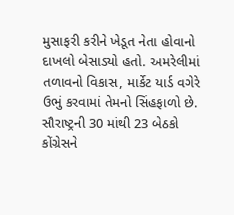મુસાફરી કરીને ખેડૂત નેતા હોવાનો દાખલો બેસાડ્યો હતો. અમરેલીમાં તળાવનો વિકાસ, માર્કેટ યાર્ડ વગેરે ઉભું કરવામાં તેમનો સિંહફાળો છે. સૌરાષ્ટ્રની 30 માંથી 23 બેઠકો કોંગ્રેસને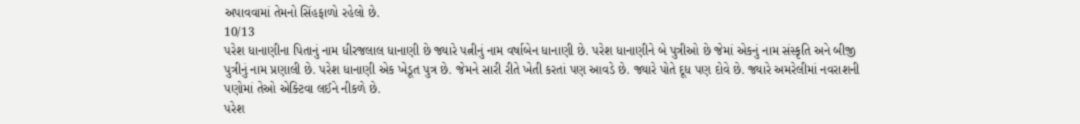અપાવવામાં તેમનો સિંહફાળો રહેલો છે.
10/13
પરેશ ધાનાણીના પિતાનું નામ ધીરજલાલ ધાનાણી છે જ્યારે પત્નીનું નામ વર્ષાબેન ધાનાણી છે. પરેશ ધાનાણીને બે પુત્રીઓ છે જેમાં એકનું નામ સંસ્કૃતિ અને બીજી પુત્રીનું નામ પ્રણાલી છે. પરેશ ધાનાણી એક ખેડૂત પુત્ર છે. જેમને સારી રીતે ખેતી કરતાં પણ આવડે છે. જ્યારે પોતે દૂધ પણ દોવે છે. જ્યારે અમરેલીમાં નવરાશની પણોમાં તેઓ એક્ટિવા લઈને નીકળે છે.
પરેશ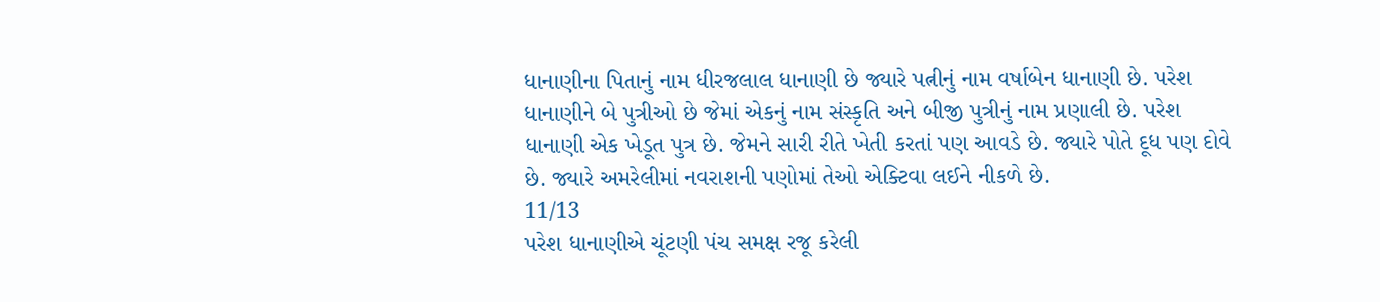ધાનાણીના પિતાનું નામ ધીરજલાલ ધાનાણી છે જ્યારે પત્નીનું નામ વર્ષાબેન ધાનાણી છે. પરેશ ધાનાણીને બે પુત્રીઓ છે જેમાં એકનું નામ સંસ્કૃતિ અને બીજી પુત્રીનું નામ પ્રણાલી છે. પરેશ ધાનાણી એક ખેડૂત પુત્ર છે. જેમને સારી રીતે ખેતી કરતાં પણ આવડે છે. જ્યારે પોતે દૂધ પણ દોવે છે. જ્યારે અમરેલીમાં નવરાશની પણોમાં તેઓ એક્ટિવા લઈને નીકળે છે.
11/13
પરેશ ધાનાણીએ ચૂંટણી પંચ સમક્ષ રજૂ કરેલી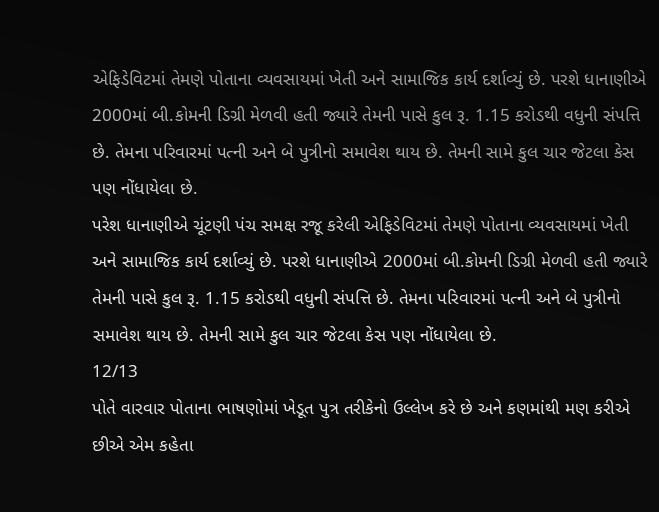એફિડેવિટમાં તેમણે પોતાના વ્યવસાયમાં ખેતી અને સામાજિક કાર્ય દર્શાવ્યું છે. પરશે ધાનાણીએ 2000માં બી.કોમની ડિગ્રી મેળવી હતી જ્યારે તેમની પાસે કુલ રૂ. 1.15 કરોડથી વધુની સંપત્તિ છે. તેમના પરિવારમાં પત્ની અને બે પુત્રીનો સમાવેશ થાય છે. તેમની સામે કુલ ચાર જેટલા કેસ પણ નોંધાયેલા છે.
પરેશ ધાનાણીએ ચૂંટણી પંચ સમક્ષ રજૂ કરેલી એફિડેવિટમાં તેમણે પોતાના વ્યવસાયમાં ખેતી અને સામાજિક કાર્ય દર્શાવ્યું છે. પરશે ધાનાણીએ 2000માં બી.કોમની ડિગ્રી મેળવી હતી જ્યારે તેમની પાસે કુલ રૂ. 1.15 કરોડથી વધુની સંપત્તિ છે. તેમના પરિવારમાં પત્ની અને બે પુત્રીનો સમાવેશ થાય છે. તેમની સામે કુલ ચાર જેટલા કેસ પણ નોંધાયેલા છે.
12/13
પોતે વારવાર પોતાના ભાષણોમાં ખેડૂત પુત્ર તરીકેનો ઉલ્લેખ કરે છે અને કણમાંથી મણ કરીએ છીએ એમ કહેતા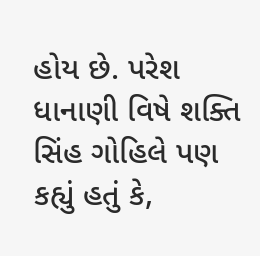હોય છે. પરેશ ધાનાણી વિષે શક્તિ સિંહ ગોહિલે પણ કહ્યું હતું કે,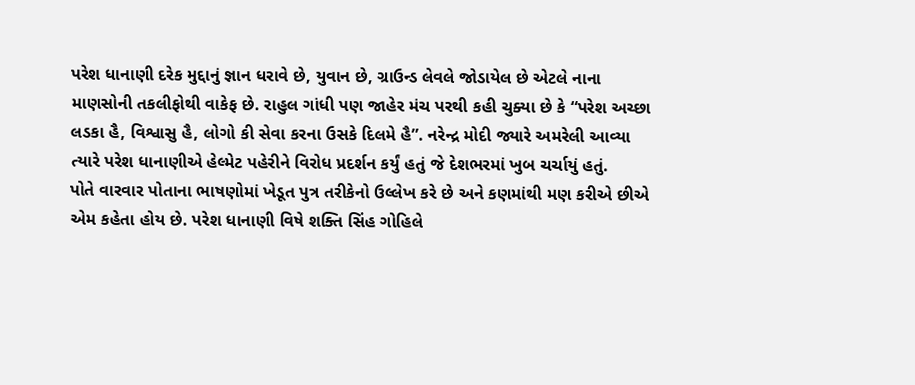પરેશ ધાનાણી દરેક મુદ્દાનું જ્ઞાન ધરાવે છે, યુવાન છે, ગ્રાઉન્ડ લેવલે જોડાયેલ છે એટલે નાના માણસોની તકલીફોથી વાકેફ છે. રાહુલ ગાંધી પણ જાહેર મંચ પરથી કહી ચુક્યા છે કે “પરેશ અચ્છા લડકા હૈ, વિશ્વાસુ હૈ, લોગો કી સેવા કરના ઉસકે દિલમે હૈ”. નરેન્દ્ર મોદી જ્યારે અમરેલી આવ્યા ત્યારે પરેશ ધાનાણીએ હેલ્મેટ પહેરીને વિરોધ પ્રદર્શન કર્યું હતું જે દેશભરમાં ખુબ ચર્ચાયું હતું.
પોતે વારવાર પોતાના ભાષણોમાં ખેડૂત પુત્ર તરીકેનો ઉલ્લેખ કરે છે અને કણમાંથી મણ કરીએ છીએ એમ કહેતા હોય છે. પરેશ ધાનાણી વિષે શક્તિ સિંહ ગોહિલે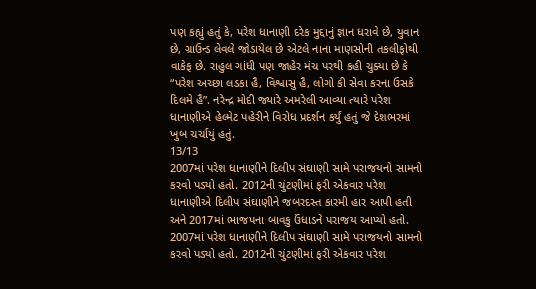પણ કહ્યું હતું કે, પરેશ ધાનાણી દરેક મુદ્દાનું જ્ઞાન ધરાવે છે, યુવાન છે, ગ્રાઉન્ડ લેવલે જોડાયેલ છે એટલે નાના માણસોની તકલીફોથી વાકેફ છે. રાહુલ ગાંધી પણ જાહેર મંચ પરથી કહી ચુક્યા છે કે “પરેશ અચ્છા લડકા હૈ, વિશ્વાસુ હૈ, લોગો કી સેવા કરના ઉસકે દિલમે હૈ”. નરેન્દ્ર મોદી જ્યારે અમરેલી આવ્યા ત્યારે પરેશ ધાનાણીએ હેલ્મેટ પહેરીને વિરોધ પ્રદર્શન કર્યું હતું જે દેશભરમાં ખુબ ચર્ચાયું હતું.
13/13
2007માં પરેશ ધાનાણીને દિલીપ સંઘાણી સામે પરાજયનો સામનો કરવો પડ્યો હતો. 2012ની ચુંટણીમાં ફરી એકવાર પરેશ ધાનાણીએ દિલીપ સંઘાણીને જબરદસ્ત કારમી હાર આપી હતી અને 2017માં ભાજપના બાવકુ ઉંધાડને પરાજય આપ્યો હતો.
2007માં પરેશ ધાનાણીને દિલીપ સંઘાણી સામે પરાજયનો સામનો કરવો પડ્યો હતો. 2012ની ચુંટણીમાં ફરી એકવાર પરેશ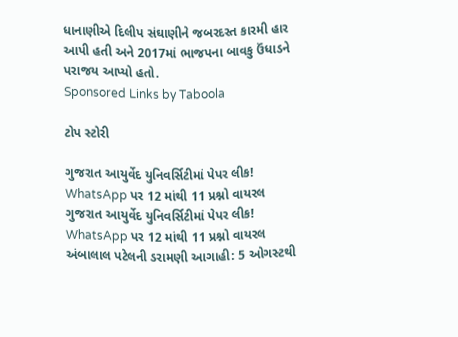ધાનાણીએ દિલીપ સંઘાણીને જબરદસ્ત કારમી હાર આપી હતી અને 2017માં ભાજપના બાવકુ ઉંધાડને પરાજય આપ્યો હતો.
Sponsored Links by Taboola

ટોપ સ્ટોરી

ગુજરાત આયુર્વેદ યુનિવર્સિટીમાં પેપર લીક! WhatsApp પર 12 માંથી 11 પ્રશ્નો વાયરલ
ગુજરાત આયુર્વેદ યુનિવર્સિટીમાં પેપર લીક! WhatsApp પર 12 માંથી 11 પ્રશ્નો વાયરલ
અંબાલાલ પટેલની ડરામણી આગાહી: 5 ઓગસ્ટથી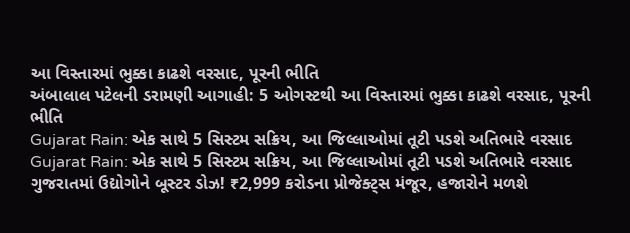આ વિસ્તારમાં ભુક્કા કાઢશે વરસાદ, પૂરની ભીતિ
અંબાલાલ પટેલની ડરામણી આગાહી: 5 ઓગસ્ટથી આ વિસ્તારમાં ભુક્કા કાઢશે વરસાદ, પૂરની ભીતિ
Gujarat Rain: એક સાથે 5 સિસ્ટમ સક્રિય, આ જિલ્લાઓમાં તૂટી પડશે અતિભારે વરસાદ
Gujarat Rain: એક સાથે 5 સિસ્ટમ સક્રિય, આ જિલ્લાઓમાં તૂટી પડશે અતિભારે વરસાદ
ગુજરાતમાં ઉદ્યોગોને બૂસ્ટર ડોઝ! ₹2,999 કરોડના પ્રોજેક્ટ્સ મંજૂર, હજારોને મળશે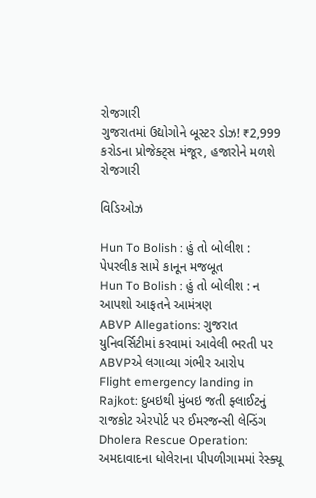રોજગારી
ગુજરાતમાં ઉદ્યોગોને બૂસ્ટર ડોઝ! ₹2,999 કરોડના પ્રોજેક્ટ્સ મંજૂર, હજારોને મળશે રોજગારી

વિડિઓઝ

Hun To Bolish : હું તો બોલીશ : પેપરલીક સામે કાનૂન મજબૂત
Hun To Bolish : હું તો બોલીશ : ન આપશો આફતને આમંત્રણ
ABVP Allegations: ગુજરાત યુનિવર્સિટીમાં કરવામાં આવેલી ભરતી પર ABVPએ લગાવ્યા ગંભીર આરોપ
Flight emergency landing in Rajkot: દુબઇથી મુંબઇ જતી ફ્લાઈટનું રાજકોટ એરપોર્ટ પર ઈમરજન્સી લેન્ડિંગ
Dholera Rescue Operation: અમદાવાદના ધોલેરાના પીપળીગામમાં રેસ્ક્યૂ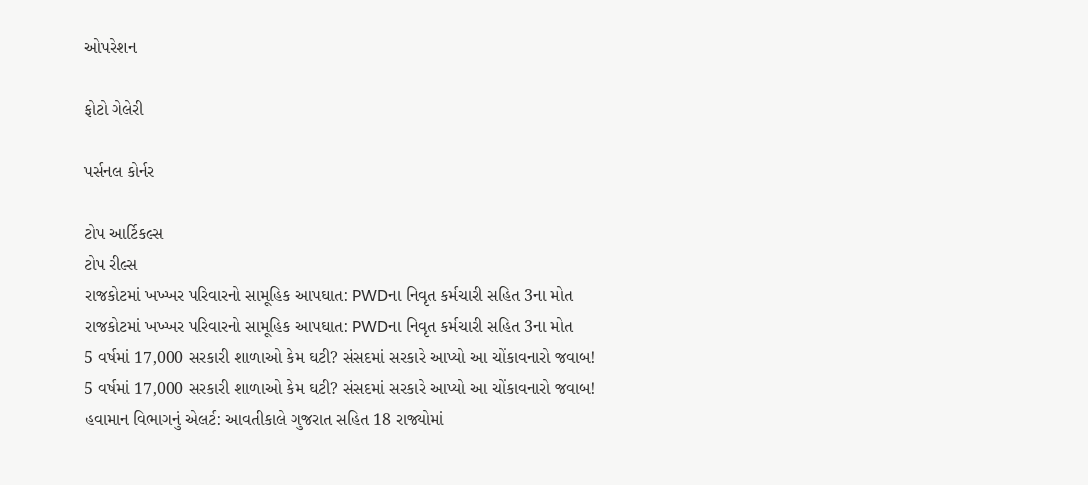ઓપરેશન

ફોટો ગેલેરી

પર્સનલ કોર્નર

ટોપ આર્ટિકલ્સ
ટોપ રીલ્સ
રાજકોટમાં ખખ્ખર પરિવારનો સામૂહિક આપઘાત: PWDના નિવૃત કર્મચારી સહિત 3ના મોત
રાજકોટમાં ખખ્ખર પરિવારનો સામૂહિક આપઘાત: PWDના નિવૃત કર્મચારી સહિત 3ના મોત
5 વર્ષમાં 17,000 સરકારી શાળાઓ કેમ ઘટી? સંસદમાં સરકારે આપ્યો આ ચોંકાવનારો જવાબ!
5 વર્ષમાં 17,000 સરકારી શાળાઓ કેમ ઘટી? સંસદમાં સરકારે આપ્યો આ ચોંકાવનારો જવાબ!
હવામાન વિભાગનું એલર્ટ: આવતીકાલે ગુજરાત સહિત 18 રાજ્યોમાં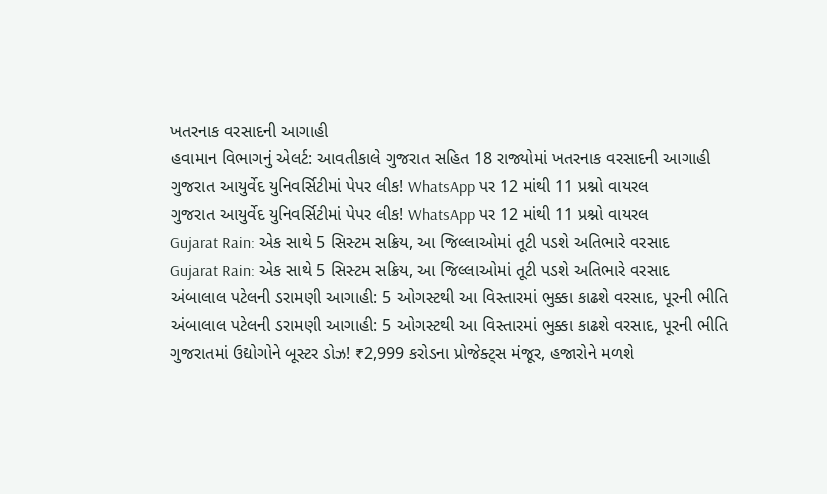ખતરનાક વરસાદની આગાહી
હવામાન વિભાગનું એલર્ટ: આવતીકાલે ગુજરાત સહિત 18 રાજ્યોમાં ખતરનાક વરસાદની આગાહી
ગુજરાત આયુર્વેદ યુનિવર્સિટીમાં પેપર લીક! WhatsApp પર 12 માંથી 11 પ્રશ્નો વાયરલ
ગુજરાત આયુર્વેદ યુનિવર્સિટીમાં પેપર લીક! WhatsApp પર 12 માંથી 11 પ્રશ્નો વાયરલ
Gujarat Rain: એક સાથે 5 સિસ્ટમ સક્રિય, આ જિલ્લાઓમાં તૂટી પડશે અતિભારે વરસાદ
Gujarat Rain: એક સાથે 5 સિસ્ટમ સક્રિય, આ જિલ્લાઓમાં તૂટી પડશે અતિભારે વરસાદ
અંબાલાલ પટેલની ડરામણી આગાહી: 5 ઓગસ્ટથી આ વિસ્તારમાં ભુક્કા કાઢશે વરસાદ, પૂરની ભીતિ
અંબાલાલ પટેલની ડરામણી આગાહી: 5 ઓગસ્ટથી આ વિસ્તારમાં ભુક્કા કાઢશે વરસાદ, પૂરની ભીતિ
ગુજરાતમાં ઉદ્યોગોને બૂસ્ટર ડોઝ! ₹2,999 કરોડના પ્રોજેક્ટ્સ મંજૂર, હજારોને મળશે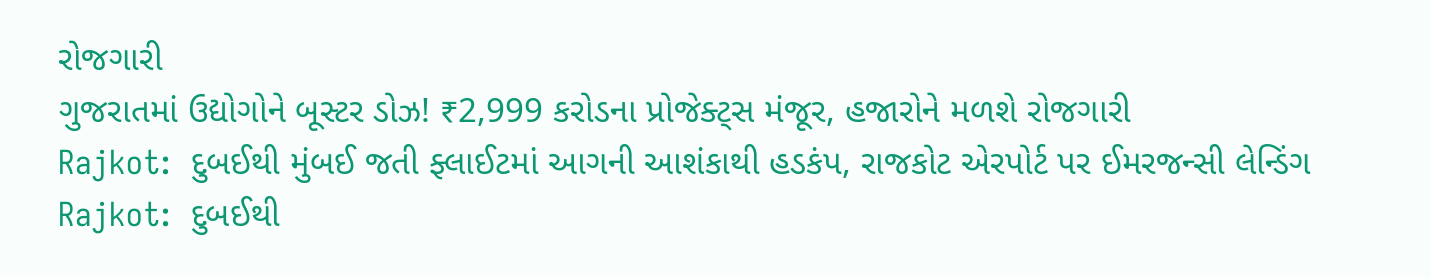રોજગારી
ગુજરાતમાં ઉદ્યોગોને બૂસ્ટર ડોઝ! ₹2,999 કરોડના પ્રોજેક્ટ્સ મંજૂર, હજારોને મળશે રોજગારી
Rajkot:  દુબઈથી મુંબઈ જતી ફ્લાઈટમાં આગની આશંકાથી હડકંપ, રાજકોટ એરપોર્ટ પર ઈમરજન્સી લેન્ડિંગ
Rajkot:  દુબઈથી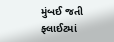મુંબઈ જતી ફ્લાઈટમાં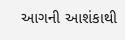આગની આશંકાથી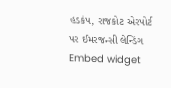હડકંપ, રાજકોટ એરપોર્ટ પર ઈમરજન્સી લેન્ડિંગ
Embed widget